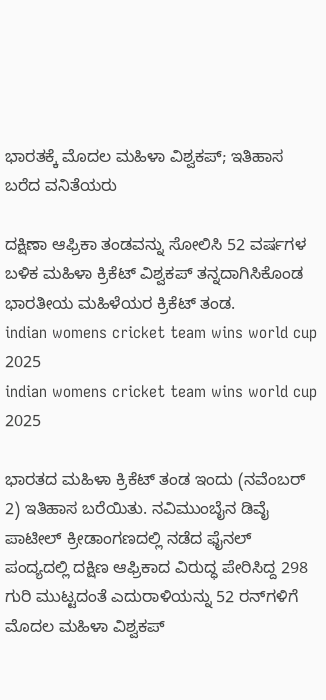ಭಾರತಕ್ಕೆ ಮೊದಲ ಮಹಿಳಾ ವಿಶ್ವಕಪ್‌; ಇತಿಹಾಸ ಬರೆದ ವನಿತೆಯರು

ದಕ್ಷಿಣಾ ಆಫ್ರಿಕಾ ತಂಡವನ್ನು ಸೋಲಿಸಿ 52 ವರ್ಷಗಳ ಬಳಿಕ ಮಹಿಳಾ ಕ್ರಿಕೆಟ್ ವಿಶ್ವಕಪ್ ತನ್ನದಾಗಿಸಿಕೊಂಡ ಭಾರತೀಯ ಮಹಿಳೆಯರ ಕ್ರಿಕೆಟ್‌ ತಂಡ.
indian womens cricket team wins world cup 2025
indian womens cricket team wins world cup 2025

ಭಾರತದ ಮಹಿಳಾ ಕ್ರಿಕೆಟ್‌ ತಂಡ ಇಂದು (ನವೆಂಬರ್ 2) ಇತಿಹಾಸ ಬರೆಯಿತು. ನವಿಮುಂಬೈನ ಡಿವೈ ಪಾಟೀಲ್‌ ಕ್ರೀಡಾಂಗಣದಲ್ಲಿ ನಡೆದ ಫೈನಲ್‌ ಪಂದ್ಯದಲ್ಲಿ ದಕ್ಷಿಣ ಆಫ್ರಿಕಾದ ವಿರುದ್ಧ ಪೇರಿಸಿದ್ದ 298 ಗುರಿ ಮುಟ್ಟದಂತೆ ಎದುರಾಳಿಯನ್ನು 52 ರನ್‌ಗಳಿಗೆ ಮೊದಲ ಮಹಿಳಾ ವಿಶ್ವಕಪ್‌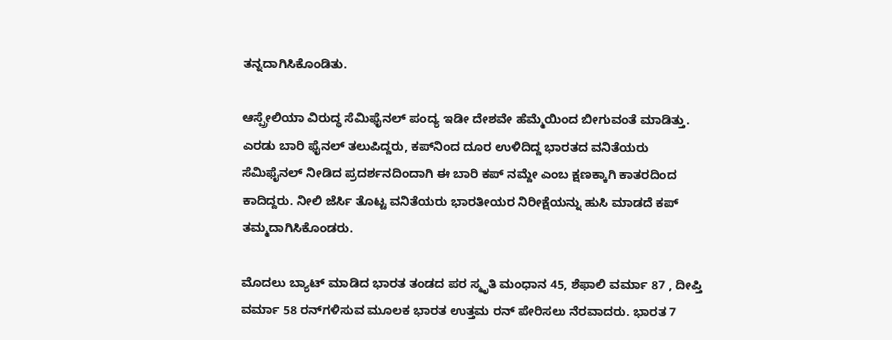ತನ್ನದಾಗಿಸಿಕೊಂಡಿತು.

ಆಸ್ಪ್ರೇಲಿಯಾ ವಿರುದ್ಧ ಸೆಮಿಫೈನಲ್‌ ಪಂದ್ಯ ಇಡೀ ದೇಶವೇ ಹೆಮ್ಮೆಯಿಂದ ಬೀಗುವಂತೆ ಮಾಡಿತ್ತು. ಎರಡು ಬಾರಿ ಫೈನಲ್‌ ತಲುಪಿದ್ದರು, ಕಪ್‌ನಿಂದ ದೂರ ಉಳಿದಿದ್ದ ಭಾರತದ ವನಿತೆಯರು ಸೆಮಿಫೈನಲ್‌ ನೀಡಿದ ಪ್ರದರ್ಶನದಿಂದಾಗಿ ಈ ಬಾರಿ ಕಪ್‌ ನಮ್ದೇ ಎಂಬ ಕ್ಷಣಕ್ಕಾಗಿ ಕಾತರದಿಂದ ಕಾದಿದ್ದರು. ನೀಲಿ ಜೆರ್ಸಿ ತೊಟ್ಟ ವನಿತೆಯರು ಭಾರತೀಯರ ನಿರೀಕ್ಷೆಯನ್ನು ಹುಸಿ ಮಾಡದೆ ಕಪ್‌ ತಮ್ಮದಾಗಿಸಿಕೊಂಡರು.

ಮೊದಲು ಬ್ಯಾಟ್‌ ಮಾಡಿದ ಭಾರತ ತಂಡದ ಪರ ಸ್ಮೃತಿ ಮಂಧಾನ 45, ಶೆಫಾಲಿ ವರ್ಮಾ 87 , ದೀಪ್ತಿ ವರ್ಮಾ 58 ರನ್‌ಗಳಿಸುವ ಮೂಲಕ ಭಾರತ ಉತ್ತಮ ರನ್‌ ಪೇರಿಸಲು ನೆರವಾದರು. ಭಾರತ 7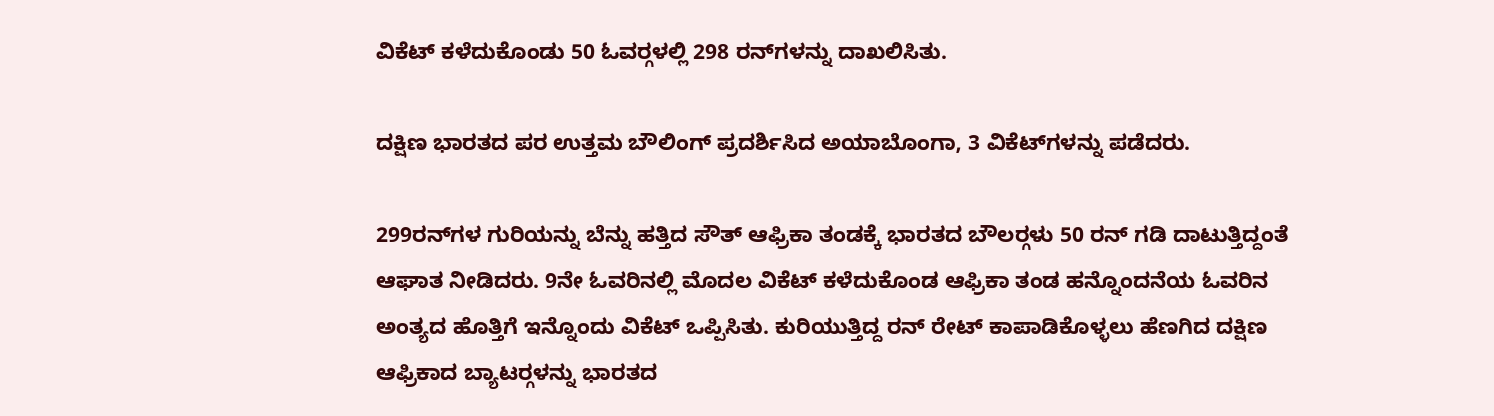ವಿಕೆಟ್‌ ಕಳೆದುಕೊಂಡು 50 ಓವರ್‍ಗಳಲ್ಲಿ 298 ರನ್‌ಗಳನ್ನು ದಾಖಲಿಸಿತು.

ದಕ್ಷಿಣ ಭಾರತದ ಪರ ಉತ್ತಮ ಬೌಲಿಂಗ್ ಪ್ರದರ್ಶಿಸಿದ ಅಯಾಬೊಂಗಾ, 3 ವಿಕೆಟ್‌ಗಳನ್ನು ಪಡೆದರು.

299ರನ್‌ಗಳ ಗುರಿಯನ್ನು ಬೆನ್ನು ಹತ್ತಿದ ಸೌತ್‌ ಆಫ್ರಿಕಾ ತಂಡಕ್ಕೆ ಭಾರತದ ಬೌಲರ್‍ಗಳು 50 ರನ್‌ ಗಡಿ ದಾಟುತ್ತಿದ್ದಂತೆ ಆಘಾತ ನೀಡಿದರು. 9ನೇ ಓವರಿನಲ್ಲಿ ಮೊದಲ ವಿಕೆಟ್‌ ಕಳೆದುಕೊಂಡ ಆಫ್ರಿಕಾ ತಂಡ ಹನ್ನೊಂದನೆಯ ಓವರಿನ ಅಂತ್ಯದ ಹೊತ್ತಿಗೆ ಇನ್ನೊಂದು ವಿಕೆಟ್‌ ಒಪ್ಪಿಸಿತು. ಕುರಿಯುತ್ತಿದ್ದ ರನ್‌ ರೇಟ್‌ ಕಾಪಾಡಿಕೊಳ್ಳಲು ಹೆಣಗಿದ ದಕ್ಷಿಣ ಆಫ್ರಿಕಾದ ಬ್ಯಾಟರ್‍ಗಳನ್ನು ಭಾರತದ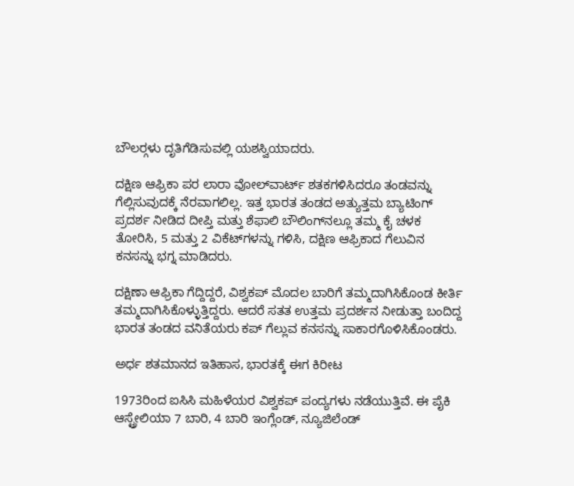ಬೌಲರ್‍ಗಳು ದೃತಿಗೆಡಿಸುವಲ್ಲಿ ಯಶಸ್ವಿಯಾದರು.

ದಕ್ಷಿಣ ಆಫ್ರಿಕಾ ಪರ ಲಾರಾ ವೋಲ್‌ವಾರ್ಟ್ ಶತಕಗಳಿಸಿದರೂ ತಂಡವನ್ನು ಗೆಲ್ಲಿಸುವುದಕ್ಕೆ ನೆರವಾಗಲಿಲ್ಲ. ಇತ್ತ ಭಾರತ ತಂಡದ ಅತ್ಯುತ್ತಮ ಬ್ಯಾಟಿಂಗ್ ಪ್ರದರ್ಶ ನೀಡಿದ ದೀಪ್ತಿ ಮತ್ತು ಶೆಫಾಲಿ ಬೌಲಿಂಗ್‌ನಲ್ಲೂ ತಮ್ಮ ಕೈ ಚಳಕ ತೋರಿಸಿ, 5 ಮತ್ತು 2 ವಿಕೆಟ್‌ಗಳನ್ನು ಗಳಿಸಿ, ದಕ್ಷಿಣ ಆಫ್ರಿಕಾದ ಗೆಲುವಿನ ಕನಸನ್ನು ಭಗ್ನ ಮಾಡಿದರು.

ದಕ್ಷಿಣಾ ಆಫ್ರಿಕಾ ಗೆದ್ದಿದ್ದರೆ, ವಿಶ್ವಕಪ್‌ ಮೊದಲ ಬಾರಿಗೆ ತಮ್ಮದಾಗಿಸಿಕೊಂಡ ಕೀರ್ತಿ ತಮ್ಮದಾಗಿಸಿಕೊಳ್ಳುತ್ತಿದ್ದರು. ಆದರೆ ಸತತ ಉತ್ತಮ ಪ್ರದರ್ಶನ ನೀಡುತ್ತಾ ಬಂದಿದ್ದ ಭಾರತ ತಂಡದ ವನಿತೆಯರು ಕಪ್‌ ಗೆಲ್ಲುವ ಕನಸನ್ನು ಸಾಕಾರಗೊಳಿಸಿಕೊಂಡರು.

ಅರ್ಧ ಶತಮಾನದ ಇತಿಹಾಸ, ಭಾರತಕ್ಕೆ ಈಗ ಕಿರೀಟ

1973ರಿಂದ ಐಸಿಸಿ ಮಹಿಳೆಯರ ವಿಶ್ವಕಪ್‌ ಪಂದ್ಯಗಳು ನಡೆಯುತ್ತಿವೆ. ಈ ಪೈಕಿ ಆಸ್ಟ್ರೇಲಿಯಾ 7 ಬಾರಿ, 4 ಬಾರಿ ಇಂಗ್ಲೆಂಡ್, ನ್ಯೂಜಿಲೆಂಡ್‌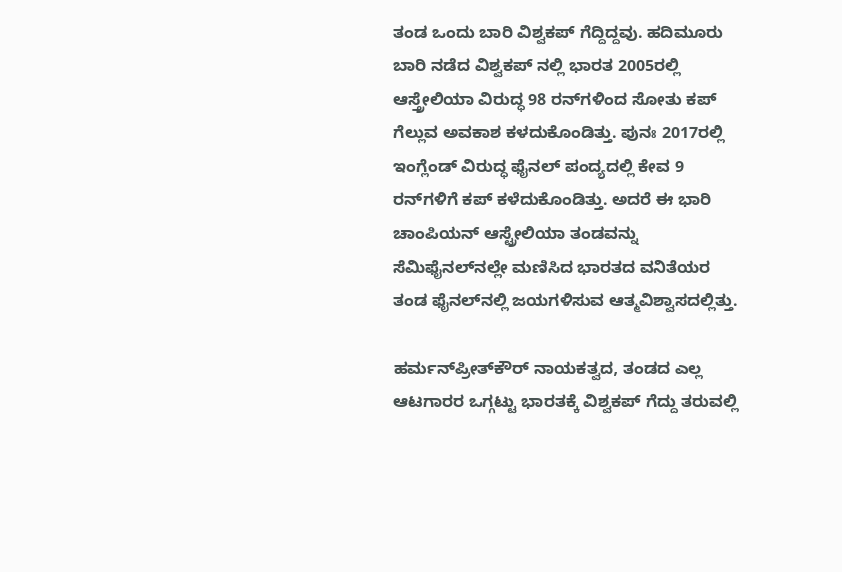ತಂಡ ಒಂದು ಬಾರಿ ವಿಶ್ವಕಪ್‌ ಗೆದ್ದಿದ್ದವು. ಹದಿಮೂರು ಬಾರಿ ನಡೆದ ವಿಶ್ವಕಪ್‌ ನಲ್ಲಿ ಭಾರತ 2005ರಲ್ಲಿ ಆಸ್ತ್ರೇಲಿಯಾ ವಿರುದ್ಧ 98 ರನ್‌ಗಳಿಂದ ಸೋತು ಕಪ್‌ ಗೆಲ್ಲುವ ಅವಕಾಶ ಕಳದುಕೊಂಡಿತ್ತು. ಪುನಃ 2017ರಲ್ಲಿ ಇಂಗ್ಲೆಂಡ್‌ ವಿರುದ್ಧ ಫೈನಲ್‌ ಪಂದ್ಯದಲ್ಲಿ ಕೇವ 9 ರನ್‌ಗಳಿಗೆ ಕಪ್‌ ಕಳೆದುಕೊಂಡಿತ್ತು. ಅದರೆ ಈ ಭಾರಿ ಚಾಂಪಿಯನ್‌ ಆಸ್ಟ್ರೇಲಿಯಾ ತಂಡವನ್ನು ಸೆಮಿಫೈನಲ್‌ನಲ್ಲೇ ಮಣಿಸಿದ ಭಾರತದ ವನಿತೆಯರ ತಂಡ ಫೈನಲ್‌ನಲ್ಲಿ ಜಯಗಳಿಸುವ ಆತ್ಮವಿಶ್ವಾಸದಲ್ಲಿತ್ತು.

ಹರ್ಮನ್‌ಪ್ರೀತ್‌ಕೌರ್‍ ನಾಯಕತ್ವದ, ತಂಡದ ಎಲ್ಲ ಆಟಗಾರರ ಒಗ್ಗಟ್ಟು ಭಾರತಕ್ಕೆ ವಿಶ್ವಕಪ್‌ ಗೆದ್ದು ತರುವಲ್ಲಿ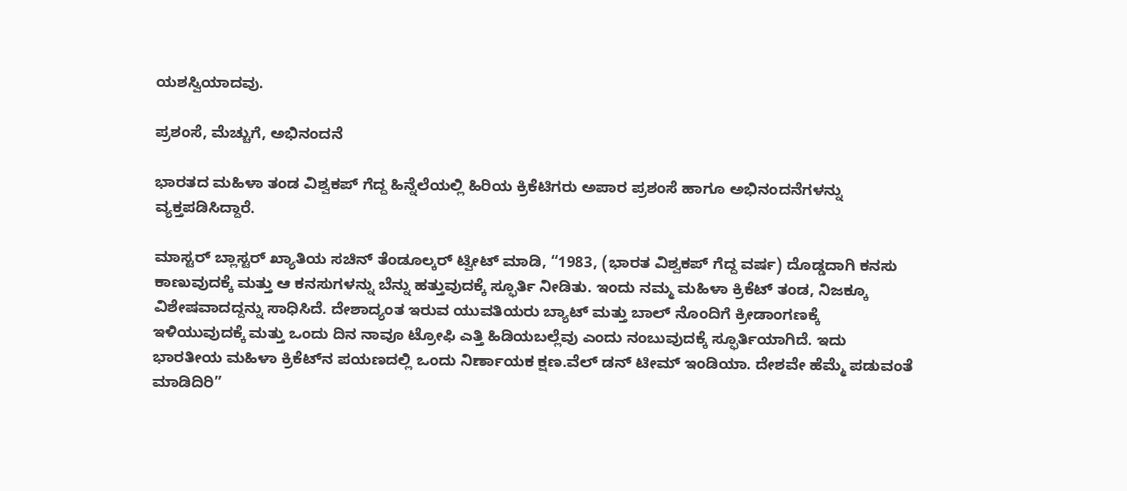ಯಶಸ್ವಿಯಾದವು.

ಪ್ರಶಂಸೆ, ಮೆಚ್ಚುಗೆ, ಅಭಿನಂದನೆ

ಭಾರತದ ಮಹಿಳಾ ತಂಡ ವಿಶ್ವಕಪ್‌ ಗೆದ್ದ ಹಿನ್ನೆಲೆಯಲ್ಲಿ ಹಿರಿಯ ಕ್ರಿಕೆಟಿಗರು ಅಪಾರ ಪ್ರಶಂಸೆ ಹಾಗೂ ಅಭಿನಂದನೆಗಳನ್ನು ವ್ಯಕ್ತಪಡಿಸಿದ್ದಾರೆ.

ಮಾಸ್ಟರ್ ಬ್ಲಾಸ್ಟರ್ ಖ್ಯಾತಿಯ ಸಚಿನ್‌ ತೆಂಡೂಲ್ಕರ್ ಟ್ವೀಟ್‌ ಮಾಡಿ, “1983, (ಭಾರತ ವಿಶ್ವಕಪ್‌ ಗೆದ್ದ ವರ್ಷ) ದೊಡ್ಡದಾಗಿ ಕನಸು ಕಾಣುವುದಕ್ಕೆ ಮತ್ತು ಆ ಕನಸುಗಳನ್ನು ಬೆನ್ನು ಹತ್ತುವುದಕ್ಕೆ ಸ್ಫೂರ್ತಿ ನೀಡಿತು. ಇಂದು ನಮ್ಮ ಮಹಿಳಾ ಕ್ರಿಕೆಟ್ ತಂಡ, ನಿಜಕ್ಕೂ ವಿಶೇಷವಾದದ್ದನ್ನು ಸಾಧಿಸಿದೆ. ದೇಶಾದ್ಯಂತ ಇರುವ ಯುವತಿಯರು ಬ್ಯಾಟ್‌ ಮತ್ತು ಬಾಲ್‌ ನೊಂದಿಗೆ ಕ್ರೀಡಾಂಗಣಕ್ಕೆ ಇಳಿಯುವುದಕ್ಕೆ ಮತ್ತು ಒಂದು ದಿನ ನಾವೂ ಟ್ರೋಫಿ ಎತ್ತಿ ಹಿಡಿಯಬಲ್ಲೆವು ಎಂದು ನಂಬುವುದಕ್ಕೆ ಸ್ಫೂರ್ತಿಯಾಗಿದೆ. ಇದು ಭಾರತೀಯ ಮಹಿಳಾ ಕ್ರಿಕೆಟ್‌ನ ಪಯಣದಲ್ಲಿ ಒಂದು ನಿರ್ಣಾಯಕ ಕ್ಷಣ.ವೆಲ್‌ ಡನ್‌ ಟೀಮ್‌ ಇಂಡಿಯಾ. ದೇಶವೇ ಹೆಮ್ಮೆ ಪಡುವಂತೆ ಮಾಡಿದಿರಿ”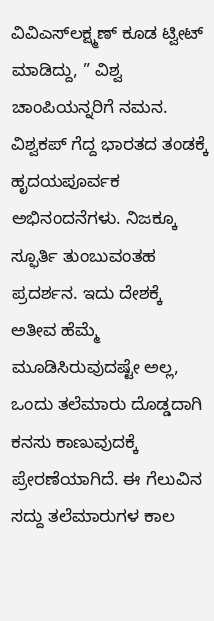ವಿವಿಎಸ್‌ಲಕ್ಷ್ಮಣ್‌ ಕೂಡ ಟ್ವೀಟ್‌ ಮಾಡಿದ್ದು, ” ವಿಶ್ವ ಚಾಂಪಿಯನ್ನರಿಗೆ ನಮನ. ವಿಶ್ವಕಪ್‌ ಗೆದ್ದ ಭಾರತದ ತಂಡಕ್ಕೆ ಹೃದಯಪೂರ್ವಕ ಅಭಿನಂದನೆಗಳು. ನಿಜಕ್ಕೂ ಸ್ಫೂರ್ತಿ ತುಂಬುವಂತಹ ಪ್ರದರ್ಶನ. ಇದು ದೇಶಕ್ಕೆ ಅತೀವ ಹೆಮ್ಮೆ ಮೂಡಿಸಿರುವುದಷ್ಟೇ ಅಲ್ಲ, ಒಂದು ತಲೆಮಾರು ದೊಡ್ಡದಾಗಿ ಕನಸು ಕಾಣುವುದಕ್ಕೆ ಪ್ರೇರಣೆಯಾಗಿದೆ. ಈ ಗೆಲುವಿನ ಸದ್ದು ತಲೆಮಾರುಗಳ ಕಾಲ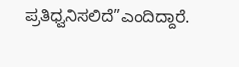ಪ್ರತಿಧ್ವನಿಸಲಿದೆ”ಎಂದಿದ್ದಾರೆ.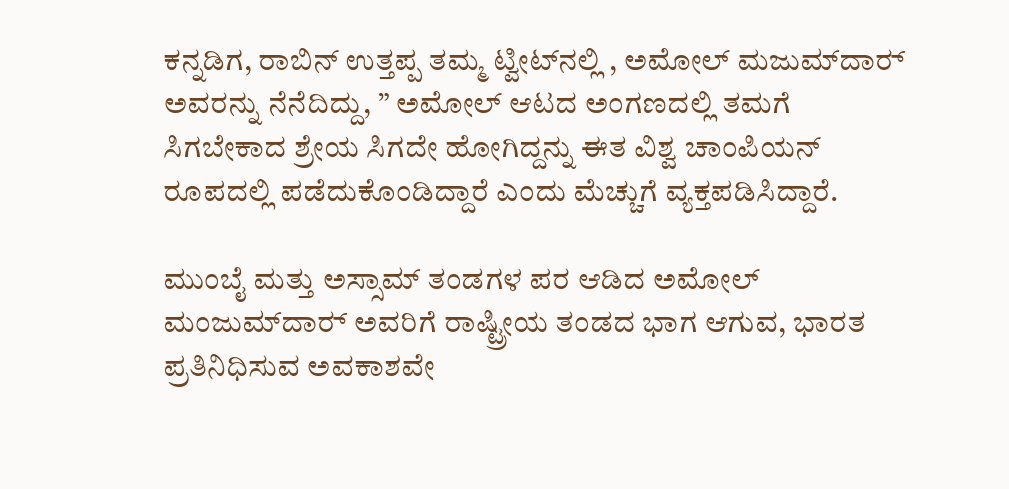ಕನ್ನಡಿಗ, ರಾಬಿನ್‌ ಉತ್ತಪ್ಪ ತಮ್ಮ ಟ್ವೀಟ್‌ನಲ್ಲಿ , ಅಮೋಲ್‌ ಮಜುಮ್‌ದಾರ್‍ ಅವರನ್ನು ನೆನೆದಿದ್ದು, ” ಅಮೋಲ್‌ ಆಟದ ಅಂಗಣದಲ್ಲಿ ತಮಗೆ ಸಿಗಬೇಕಾದ ಶ್ರೇಯ ಸಿಗದೇ ಹೋಗಿದ್ದನ್ನು ಈತ ವಿಶ್ವ ಚಾಂಪಿಯನ್‌ ರೂಪದಲ್ಲಿ ಪಡೆದುಕೊಂಡಿದ್ದಾರೆ ಎಂದು ಮೆಚ್ಚುಗೆ ವ್ಯಕ್ತಪಡಿಸಿದ್ದಾರೆ.

ಮುಂಬೈ ಮತ್ತು ಅಸ್ಸಾಮ್‌ ತಂಡಗಳ ಪರ ಆಡಿದ ಅಮೋಲ್‌ ಮಂಜುಮ್‌ದಾರ್‍ ಅವರಿಗೆ ರಾಷ್ಟ್ರೀಯ ತಂಡದ ಭಾಗ ಆಗುವ, ಭಾರತ ಪ್ರತಿನಿಧಿಸುವ ಅವಕಾಶವೇ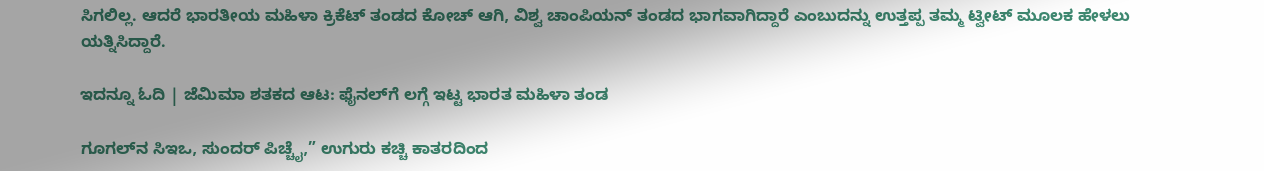ಸಿಗಲಿಲ್ಲ. ಆದರೆ ಭಾರತೀಯ ಮಹಿಳಾ ಕ್ರಿಕೆಟ್‌ ತಂಡದ ಕೋಚ್‌ ಆಗಿ, ವಿಶ್ವ ಚಾಂಪಿಯನ್‌ ತಂಡದ ಭಾಗವಾಗಿದ್ದಾರೆ ಎಂಬುದನ್ನು ಉತ್ತಪ್ಪ ತಮ್ಮ ಟ್ವೀಟ್‌ ಮೂಲಕ ಹೇಳಲು ಯತ್ನಿಸಿದ್ದಾರೆ.

ಇದನ್ನೂ ಓದಿ | ಜೆಮಿಮಾ ಶತಕದ ಆಟ: ಫೈನಲ್‌ಗೆ ಲಗ್ಗೆ ಇಟ್ಟ ಭಾರತ ಮಹಿಳಾ ತಂಡ

ಗೂಗಲ್‌ನ ಸಿಇಒ, ಸುಂದರ್ ಪಿಚ್ಚೈ,” ಉಗುರು ಕಚ್ಚಿ ಕಾತರದಿಂದ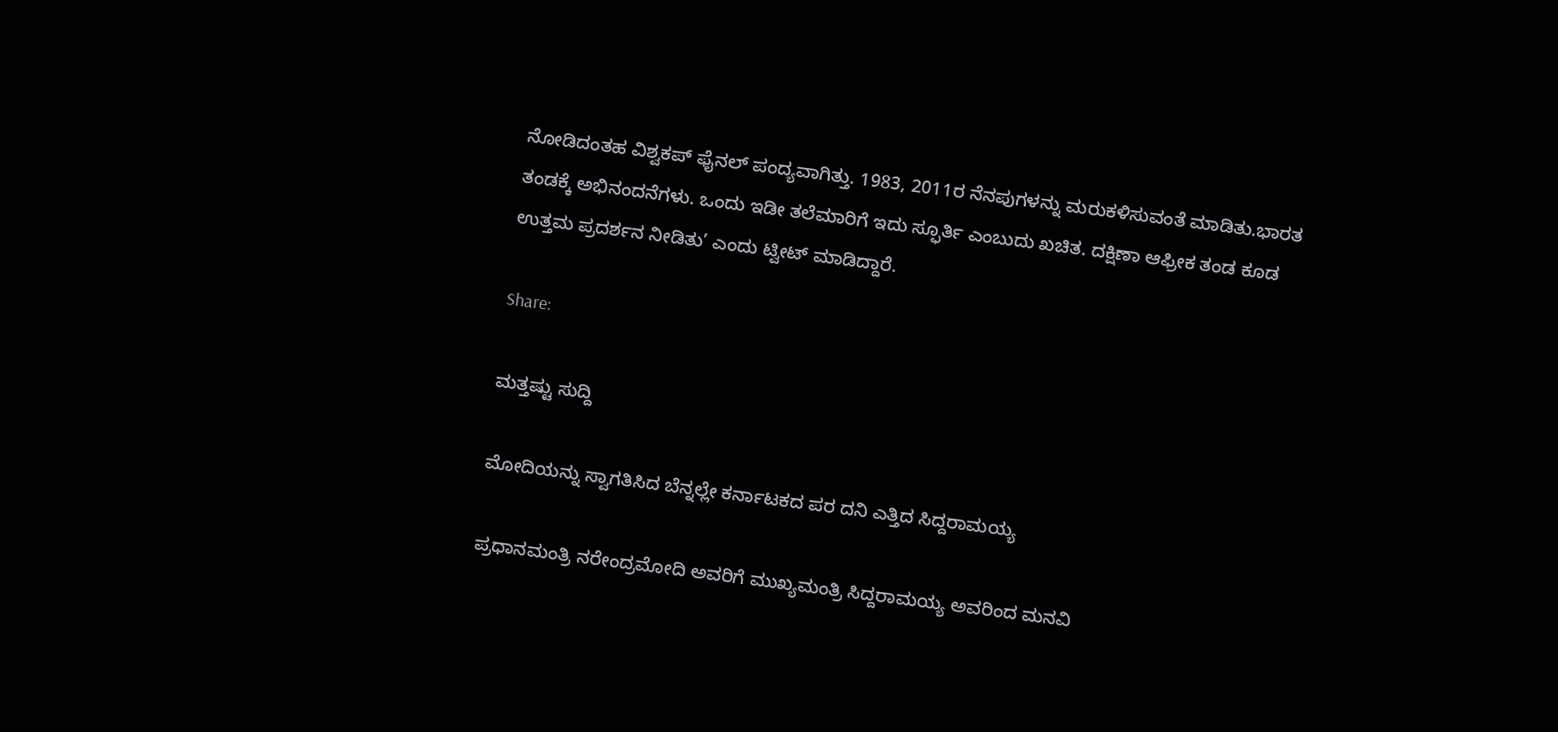ನೋಡಿದಂತಹ ವಿಶ್ವಕಪ್‌ ಫೈನಲ್ ಪಂದ್ಯವಾಗಿತ್ತು. 1983, 2011ರ ನೆನಪುಗಳನ್ನು ಮರುಕಳಿಸುವಂತೆ ಮಾಡಿತು.ಭಾರತ ತಂಡಕ್ಕೆ ಅಭಿನಂದನೆಗಳು. ಒಂದು ಇಡೀ ತಲೆಮಾರಿಗೆ ಇದು ಸ್ಫೂರ್ತಿ ಎಂಬುದು ಖಚಿತ. ದಕ್ಷಿಣಾ ಆಫ್ರೀಕ ತಂಡ ಕೂಡ ಉತ್ತಮ ಪ್ರದರ್ಶನ ನೀಡಿತು’ ಎಂದು ಟ್ವೀಟ್‌ ಮಾಡಿದ್ದಾರೆ.

Share:

ಮತ್ತಷ್ಟು ಸುದ್ದಿ

ಮೋದಿಯನ್ನು ಸ್ವಾಗತಿಸಿದ ಬೆನ್ನಲ್ಲೇ ಕರ್ನಾಟಕದ ಪರ ದನಿ ಎತ್ತಿದ ಸಿದ್ದರಾಮಯ್ಯ

ಪ್ರಧಾನಮಂತ್ರಿ ನರೇಂದ್ರಮೋದಿ ಅವರಿಗೆ ಮುಖ್ಯಮಂತ್ರಿ ಸಿದ್ದರಾಮಯ್ಯ ಅವರಿಂದ ಮನವಿ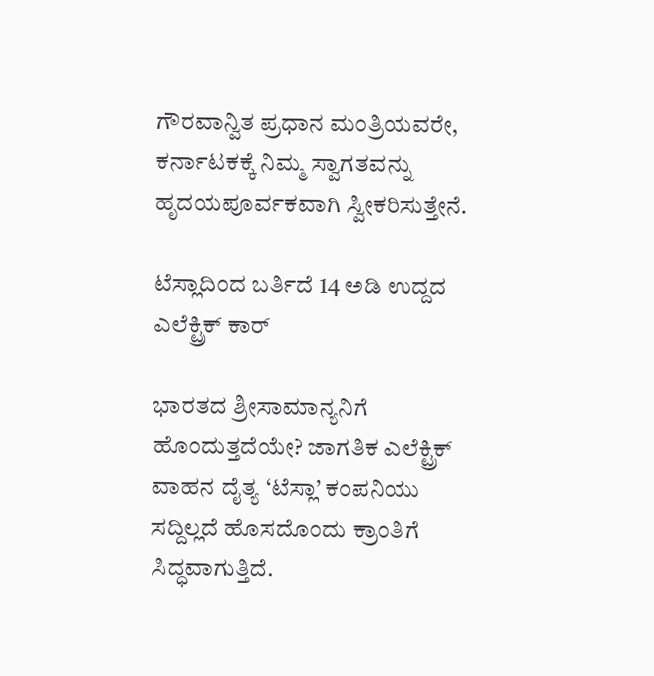ಗೌರವಾನ್ವಿತ ಪ್ರಧಾನ ಮಂತ್ರಿಯವರೇ, ಕರ್ನಾಟಕಕ್ಕೆ ನಿಮ್ಮ ಸ್ವಾಗತವನ್ನು ಹೃದಯಪೂರ್ವಕವಾಗಿ ಸ್ವೀಕರಿಸುತ್ತೇನೆ.

ಟೆಸ್ಲಾದಿಂದ ಬರ್ತಿದೆ 14 ಅಡಿ ಉದ್ದದ ಎಲೆಕ್ಟ್ರಿಕ್ ಕಾರ್

ಭಾರತದ ಶ್ರೀಸಾಮಾನ್ಯನಿಗೆ ಹೊಂದುತ್ತದೆಯೇ? ಜಾಗತಿಕ ಎಲೆಕ್ಟ್ರಿಕ್ ವಾಹನ ದೈತ್ಯ ‘ಟೆಸ್ಲಾ’ ಕಂಪನಿಯು ಸದ್ದಿಲ್ಲದೆ ಹೊಸದೊಂದು ಕ್ರಾಂತಿಗೆ ಸಿದ್ಧವಾಗುತ್ತಿದೆ.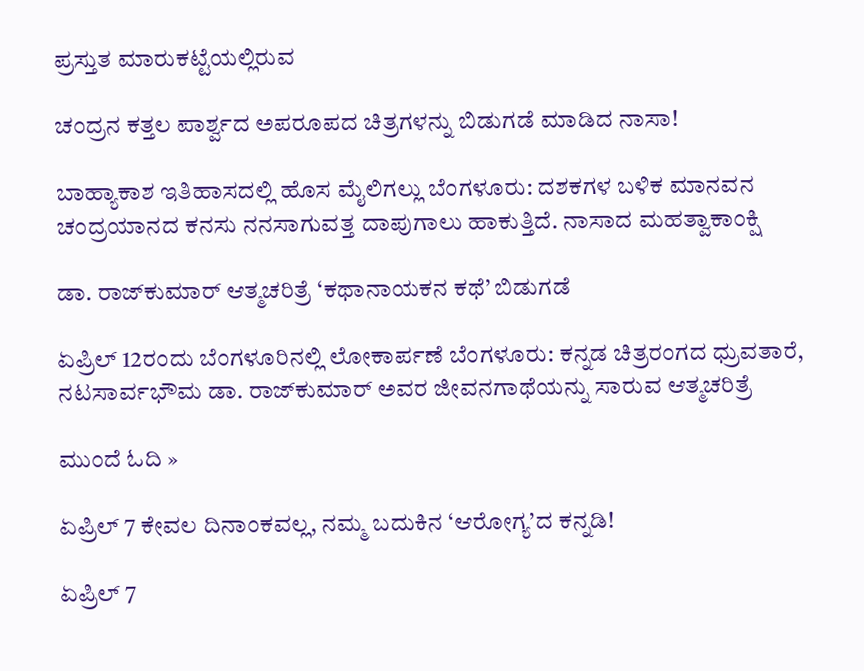ಪ್ರಸ್ತುತ ಮಾರುಕಟ್ಟೆಯಲ್ಲಿರುವ

ಚಂದ್ರನ ಕತ್ತಲ ಪಾರ್ಶ್ವದ ಅಪರೂಪದ ಚಿತ್ರಗಳನ್ನು ಬಿಡುಗಡೆ ಮಾಡಿದ ನಾಸಾ!

ಬಾಹ್ಯಾಕಾಶ ಇತಿಹಾಸದಲ್ಲಿ ಹೊಸ ಮೈಲಿಗಲ್ಲು ಬೆಂಗಳೂರು: ದಶಕಗಳ ಬಳಿಕ ಮಾನವನ ಚಂದ್ರಯಾನದ ಕನಸು ನನಸಾಗುವತ್ತ ದಾಪುಗಾಲು ಹಾಕುತ್ತಿದೆ. ನಾಸಾದ ಮಹತ್ವಾಕಾಂಕ್ಷಿ

ಡಾ. ರಾಜ್‌ಕುಮಾರ್ ಆತ್ಮಚರಿತ್ರೆ ‘ಕಥಾನಾಯಕನ ಕಥೆ’ ಬಿಡುಗಡೆ

ಏಪ್ರಿಲ್ 12ರಂದು ಬೆಂಗಳೂರಿನಲ್ಲಿ ಲೋಕಾರ್ಪಣೆ ಬೆಂಗಳೂರು: ಕನ್ನಡ ಚಿತ್ರರಂಗದ ಧ್ರುವತಾರೆ, ನಟಸಾರ್ವಭೌಮ ಡಾ. ರಾಜ್‌ಕುಮಾರ್ ಅವರ ಜೀವನಗಾಥೆಯನ್ನು ಸಾರುವ ಆತ್ಮಚರಿತ್ರೆ

ಮುಂದೆ ಓದಿ »

ಏಪ್ರಿಲ್ 7 ಕೇವಲ ದಿನಾಂಕವಲ್ಲ, ನಮ್ಮ ಬದುಕಿನ ‘ಆರೋಗ್ಯ’ದ ಕನ್ನಡಿ!

ಏಪ್ರಿಲ್ 7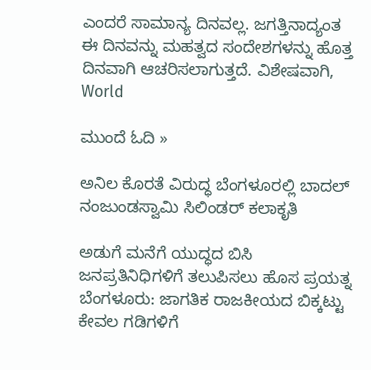ಎಂದರೆ ಸಾಮಾನ್ಯ ದಿನವಲ್ಲ. ಜಗತ್ತಿನಾದ್ಯಂತ ಈ ದಿನವನ್ನು ಮಹತ್ವದ ಸಂದೇಶಗಳನ್ನು ಹೊತ್ತ ದಿನವಾಗಿ ಆಚರಿಸಲಾಗುತ್ತದೆ. ವಿಶೇಷವಾಗಿ, World

ಮುಂದೆ ಓದಿ »

ಅನಿಲ ಕೊರತೆ ವಿರುದ್ಧ ಬೆಂಗಳೂರಲ್ಲಿ ಬಾದಲ್ ನಂಜುಂಡಸ್ವಾಮಿ ಸಿಲಿಂಡರ್‌ ಕಲಾಕೃತಿ

ಅಡುಗೆ ಮನೆಗೆ ಯುದ್ಧದ ಬಿಸಿ ಜನಪ್ರತಿನಿಧಿಗಳಿಗೆ ತಲುಪಿಸಲು ಹೊಸ ಪ್ರಯತ್ನ ಬೆಂಗಳೂರು: ಜಾಗತಿಕ ರಾಜಕೀಯದ ಬಿಕ್ಕಟ್ಟು ಕೇವಲ ಗಡಿಗಳಿಗೆ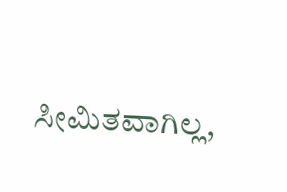ಸೀಮಿತವಾಗಿಲ್ಲ,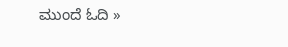ಮುಂದೆ ಓದಿ »